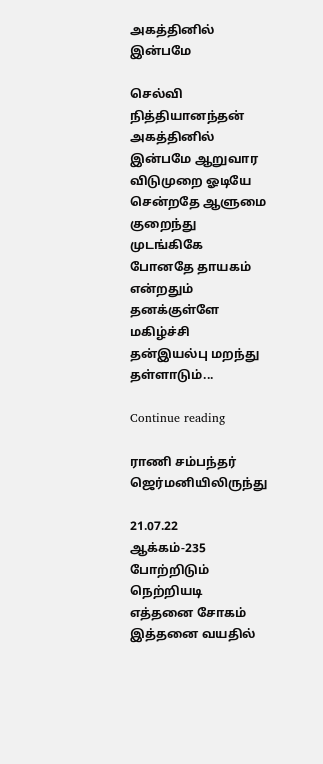அகத்தினில் இன்பமே

செல்வி நித்தியானந்தன் அகத்தினில் இன்பமே ஆறுவார விடுமுறை ஓடியே சென்றதே ஆளுமை குறைந்து முடங்கிகே போனதே தாயகம் என்றதும் தனக்குள்ளே மகிழ்ச்சி தன்இயல்பு மறந்து தள்ளாடும்...

Continue reading

ராணி சம்பந்தர் ஜெர்மனியிலிருந்து

21.07.22
ஆக்கம்-235
போற்றிடும் நெற்றியடி
எத்தனை சோகம் இத்தனை வயதில்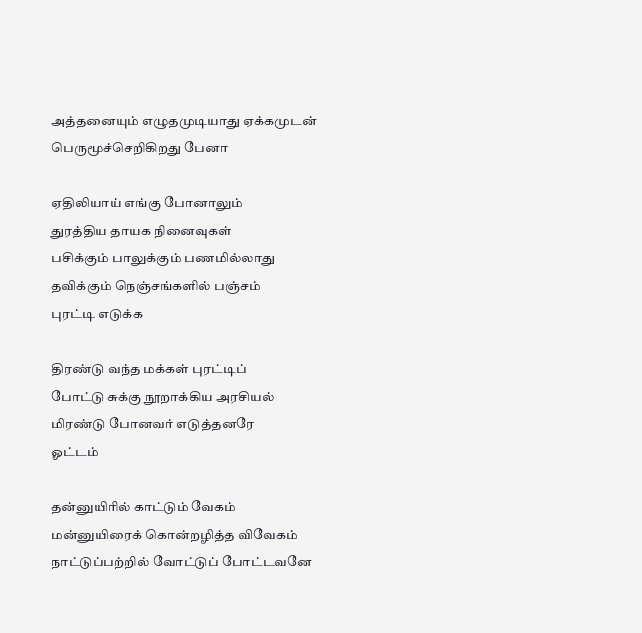அத்தனையும் எழுதமுடியாது ஏக்கமுடன்
பெருமூச்செறிகிறது பேனா

ஏதிலியாய் எங்கு போனாலும்
துரத்திய தாயக நினைவுகள்
பசிக்கும் பாலுக்கும் பணமில்லாது
தவிக்கும் நெஞ்சங்களில் பஞ்சம்
புரட்டி எடுக்க

திரண்டு வந்த மக்கள் புரட்டிப்
போட்டு சுக்கு நூறாக்கிய அரசியல்
மிரண்டு போனவர் எடுத்தனரே
ஓட்டம்

தன்னுயிரில் காட்டும் வேகம்
மன்னுயிரைக் கொன்றழித்த விவேகம்
நாட்டுப்பற்றில் வோட்டுப் போட்டவனே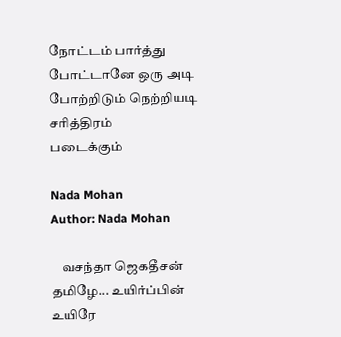நோட்டம் பார்த்து போட்டானே ஒரு அடி
போற்றிடும் நெற்றியடி சரித்திரம்
படைக்கும்

Nada Mohan
Author: Nada Mohan

    வசந்தா ஜெகதீசன் தமிழே... உயிர்ப்பின் உயிரே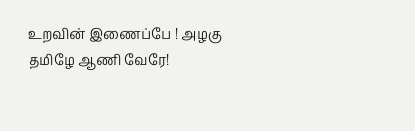உறவின் இணைப்பே ! அழகு தமிழே ஆணி வேரே!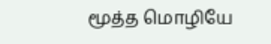மூத்த மொழியே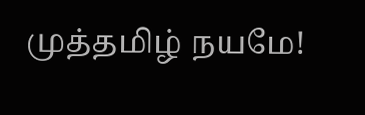முத்தமிழ் நயமே!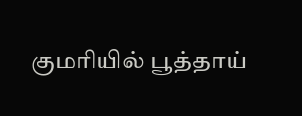குமரியில் பூத்தாய்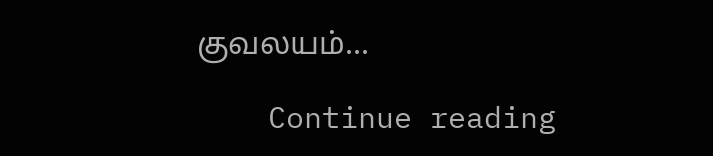குவலயம்...

    Continue reading